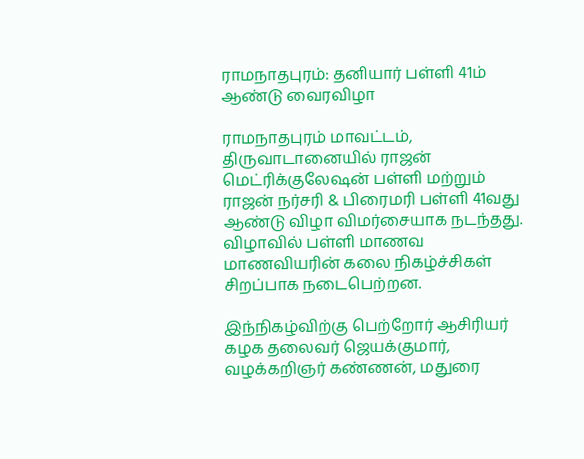ராமநாதபுரம்: தனியார் பள்ளி 41ம் ஆண்டு வைரவிழா

ராமநாதபுரம் மாவட்டம், திருவாடானையில் ராஜன் மெட்ரிக்குலேஷன் பள்ளி மற்றும் ராஜன் நர்சரி & பிரைமரி பள்ளி 41வது ஆண்டு விழா விமர்சையாக நடந்தது. விழாவில் பள்ளி மாணவ மாணவியரின் கலை நிகழ்ச்சிகள் சிறப்பாக நடைபெற்றன.

இந்நிகழ்விற்கு பெற்றோர் ஆசிரியர் கழக தலைவர் ஜெயக்குமார், வழக்கறிஞர் கண்ணன், மதுரை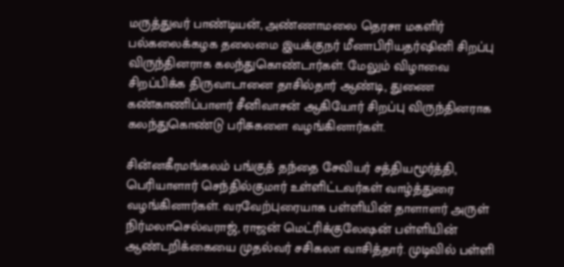மருத்துவர் பாண்டியன், அண்ணாமலை தெரசா மகளிர் பல்கலைக்கழக தலைமை இயக்குநர் மீனாபிரியதர்ஷினி சிறப்பு விருந்தினராக கலந்துகொண்டார்கள். மேலும் விழாவை சிறப்பிக்க திருவாடானை தாசில்தார் ஆண்டி, துணை கண்காணிப்பாளர் சீனிவாசன் ஆகியோர் சிறப்பு விருந்தினராக கலந்துகொண்டு பரிசுகளை வழங்கினார்கள்.

சின்னகீரமங்கலம் பங்குத் தந்தை சேவியர் சத்தியமூர்த்தி, பெரியாளார் செந்தில்குமார் உள்ளிட்டவர்கள் வாழ்த்துரை வழங்கினார்கள். வரவேற்புரையாக பள்ளியின் தாளாளர் அருள் நிர்மலாசெல்வராஜ், ராஜன் மெட்ரிக்குலேஷன் பள்ளியின் ஆண்டறிக்கையை முதல்வர் சசிகலா வாசித்தார். முடிவில் பள்ளி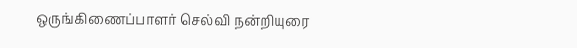ஒருங்கிணைப்பாளர் செல்வி நன்றியுரை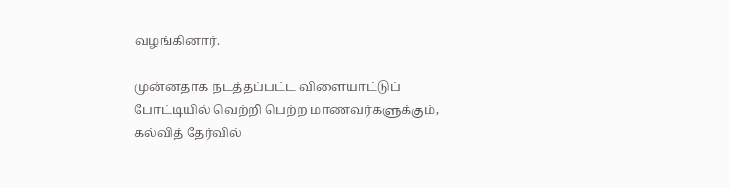வழங்கினார்.

முன்னதாக நடத்தப்பட்ட விளையாட்டுப் போட்டியில் வெற்றி பெற்ற மாணவர்களுக்கும், கல்வித் தேர்வில்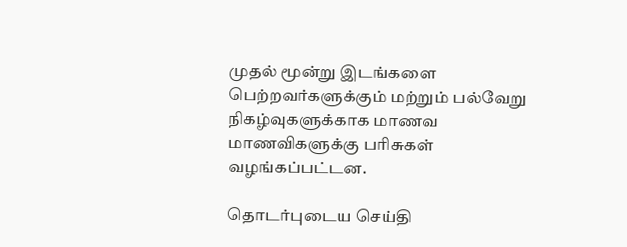முதல் மூன்று இடங்களை பெற்றவர்களுக்கும் மற்றும் பல்வேறு நிகழ்வுகளுக்காக மாணவ மாணவிகளுக்கு பரிசுகள் வழங்கப்பட்டன.

தொடர்புடைய செய்தி